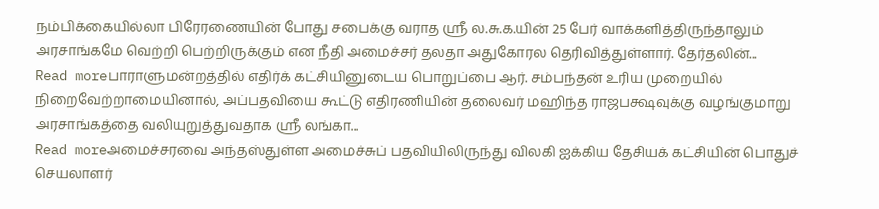நம்பிக்கையில்லா பிரேரணையின் போது சபைக்கு வராத ஸ்ரீ ல.சு.க.யின் 25 பேர் வாக்களித்திருந்தாலும் அரசாங்கமே வெற்றி பெற்றிருக்கும் என நீதி அமைச்சர் தலதா அதுகோரல தெரிவித்துள்ளார். தேர்தலின்...
Read moreபாராளுமன்றத்தில் எதிர்க் கட்சியினுடைய பொறுப்பை ஆர். சம்பந்தன் உரிய முறையில் நிறைவேற்றாமையினால், அப்பதவியை கூட்டு எதிரணியின் தலைவர் மஹிந்த ராஜபக்ஷவுக்கு வழங்குமாறு அரசாங்கத்தை வலியுறுத்துவதாக ஸ்ரீ லங்கா...
Read moreஅமைச்சரவை அந்தஸ்துள்ள அமைச்சுப் பதவியிலிருந்து விலகி ஐக்கிய தேசியக் கட்சியின் பொதுச் செயலாளர்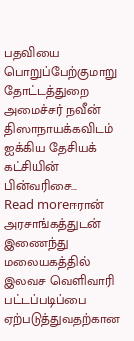பதவியை பொறுப்பேற்குமாறு தோட்டத்துறை அமைச்சர் நவீன் திஸாநாயக்கவிடம் ஐக்கிய தேசியக் கட்சியின் பின்வரிசை...
Read moreஈரான் அரசாங்கத்துடன் இணைந்து மலையகத்தில் இலவச வெளிவாரி பட்டப்படிப்பை ஏற்படுத்துவதற்கான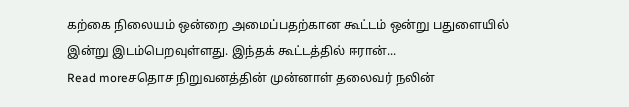கற்கை நிலையம் ஒன்றை அமைப்பதற்கான கூட்டம் ஒன்று பதுளையில் இன்று இடம்பெறவுள்ளது. இந்தக் கூட்டத்தில் ஈரான்...
Read moreசதொச நிறுவனத்தின் முன்னாள் தலைவர் நலின்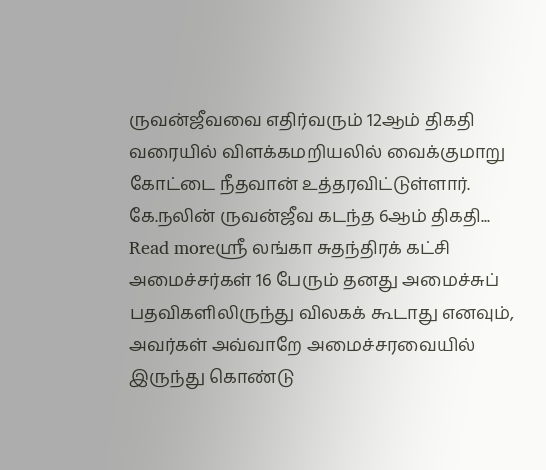ருவன்ஜீவவை எதிர்வரும் 12ஆம் திகதி வரையில் விளக்கமறியலில் வைக்குமாறு கோட்டை நீதவான் உத்தரவிட்டுள்ளார். கே.நலின் ருவன்ஜீவ கடந்த 6ஆம் திகதி...
Read moreஸ்ரீ லங்கா சுதந்திரக் கட்சி அமைச்சர்கள் 16 பேரும் தனது அமைச்சுப் பதவிகளிலிருந்து விலகக் கூடாது எனவும், அவர்கள் அவ்வாறே அமைச்சரவையில் இருந்து கொண்டு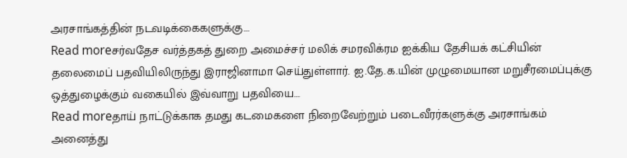அரசாங்கத்தின் நடவடிக்கைகளுக்கு...
Read moreசர்வதேச வர்த்தகத் துறை அமைச்சர் மலிக் சமரவிக்ரம ஐக்கிய தேசியக் கட்சியின் தலைமைப் பதவியிலிருந்து இராஜினாமா செய்துள்ளார். ஐ.தே.க.யின் முழுமையான மறுசீரமைப்புக்கு ஒத்துழைக்கும் வகையில் இவ்வாறு பதவியை...
Read moreதாய் நாட்டுக்காக தமது கடமைகளை நிறைவேற்றும் படைவீரர்களுக்கு அரசாங்கம் அனைத்து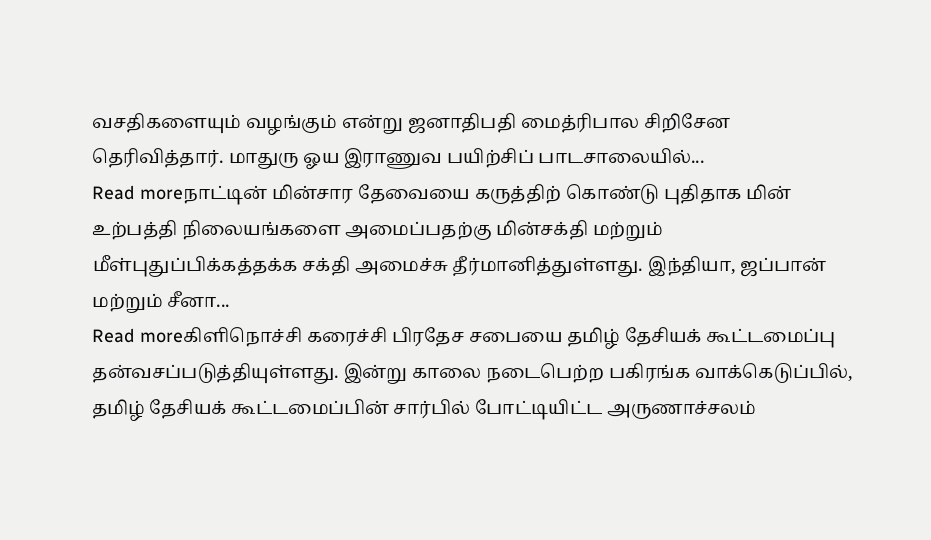வசதிகளையும் வழங்கும் என்று ஜனாதிபதி மைத்ரிபால சிறிசேன தெரிவித்தார். மாதுரு ஓய இராணுவ பயிற்சிப் பாடசாலையில்...
Read moreநாட்டின் மின்சார தேவையை கருத்திற் கொண்டு புதிதாக மின் உற்பத்தி நிலையங்களை அமைப்பதற்கு மின்சக்தி மற்றும் மீள்புதுப்பிக்கத்தக்க சக்தி அமைச்சு தீர்மானித்துள்ளது. இந்தியா, ஜப்பான் மற்றும் சீனா...
Read moreகிளிநொச்சி கரைச்சி பிரதேச சபையை தமிழ் தேசியக் கூட்டமைப்பு தன்வசப்படுத்தியுள்ளது. இன்று காலை நடைபெற்ற பகிரங்க வாக்கெடுப்பில், தமிழ் தேசியக் கூட்டமைப்பின் சார்பில் போட்டியிட்ட அருணாச்சலம்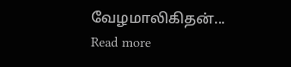வேழமாலிகிதன்...
Read more